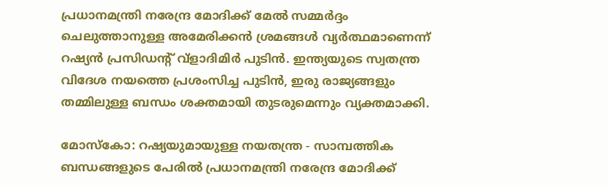പ്രധാനമന്ത്രി നരേന്ദ്ര മോദിക്ക് മേൽ സമ്മർദ്ദം ചെലുത്താനുള്ള അമേരിക്കൻ ശ്രമങ്ങൾ വ്യർത്ഥമാണെന്ന് റഷ്യൻ പ്രസിഡന്റ് വ്‌ളാദിമിർ പുടിൻ. ഇന്ത്യയുടെ സ്വതന്ത്ര വിദേശ നയത്തെ പ്രശംസിച്ച പുടിൻ, ഇരു രാജ്യങ്ങളും തമ്മിലുള്ള ബന്ധം ശക്തമായി തുടരുമെന്നും വ്യക്തമാക്കി.

മോസ്കോ: റഷ്യയുമായുള്ള നയതന്ത്ര - സാമ്പത്തിക ബന്ധങ്ങളുടെ പേരിൽ പ്രധാനമന്ത്രി നരേന്ദ്ര മോദിക്ക്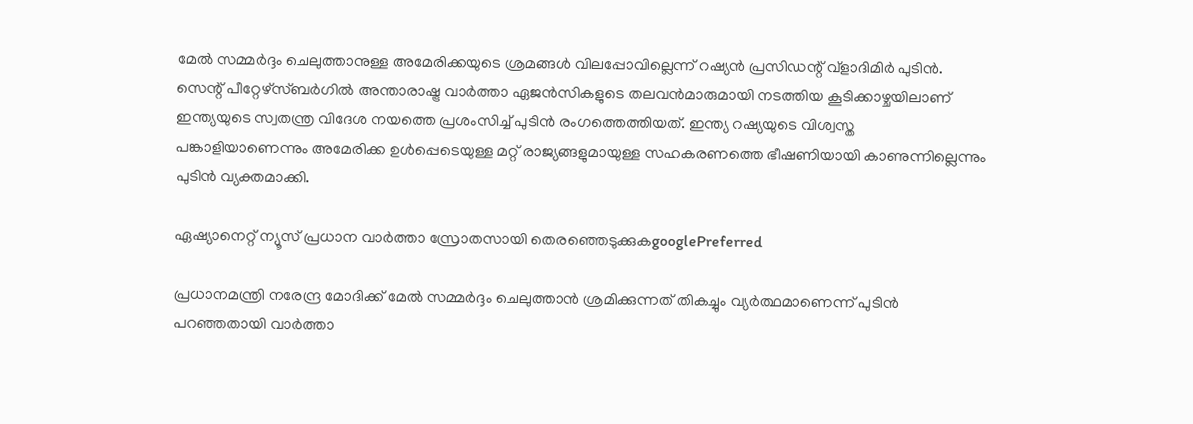മേൽ സമ്മർദ്ദം ചെലുത്താനുള്ള അമേരിക്കയുടെ ശ്രമങ്ങൾ വിലപ്പോവില്ലെന്ന് റഷ്യൻ പ്രസിഡന്റ് വ്‌ളാദിമിർ പുടിൻ. സെന്റ് പീറ്റേഴ്‌സ്ബർഗിൽ അന്താരാഷ്ട്ര വാർത്താ ഏജൻസികളുടെ തലവൻമാരുമായി നടത്തിയ കൂടിക്കാഴ്ചയിലാണ് ഇന്ത്യയുടെ സ്വതന്ത്ര വിദേശ നയത്തെ പ്രശംസിച്ച് പുടിൻ രംഗത്തെത്തിയത്. ഇന്ത്യ റഷ്യയുടെ വിശ്വസ്ത പങ്കാളിയാണെന്നും അമേരിക്ക ഉൾപ്പെടെയുള്ള മറ്റ് രാജ്യങ്ങളുമായുള്ള സഹകരണത്തെ ഭീഷണിയായി കാണുന്നില്ലെന്നും പുടിൻ വ്യക്തമാക്കി.

ഏഷ്യാനെറ്റ് ന്യൂസ് പ്രധാന വാർത്താ സ്രോതസായി തെരഞ്ഞെടുക്കുകgooglePreferred

പ്രധാനമന്ത്രി നരേന്ദ്ര മോദിക്ക് മേൽ സമ്മർദ്ദം ചെലുത്താൻ ശ്രമിക്കുന്നത് തികച്ചും വ്യർത്ഥമാണെന്ന് പുടിൻ പറഞ്ഞതായി വാർത്താ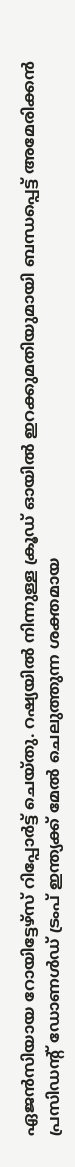ഏജൻസിയായ റോയിട്ടേഴ്സ് റിപ്പോർട്ട് ചെയ്തു. റഷ്യയിൽ നിന്നുള്ള ക്രൂഡ് ഓയിൽ ഇറക്കുമതിയുമായി ബന്ധപ്പെട്ട് അമേരിക്കൻ പ്രസിഡന്റ് ഡോണൾഡ് ട്രംപ് ഇന്ത്യക്ക് മേൽ ചെലുത്തുന്ന ശക്തമായ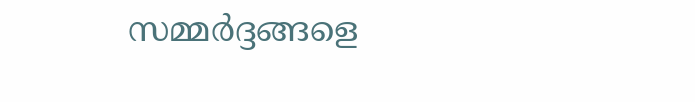സമ്മർദ്ദങ്ങളെ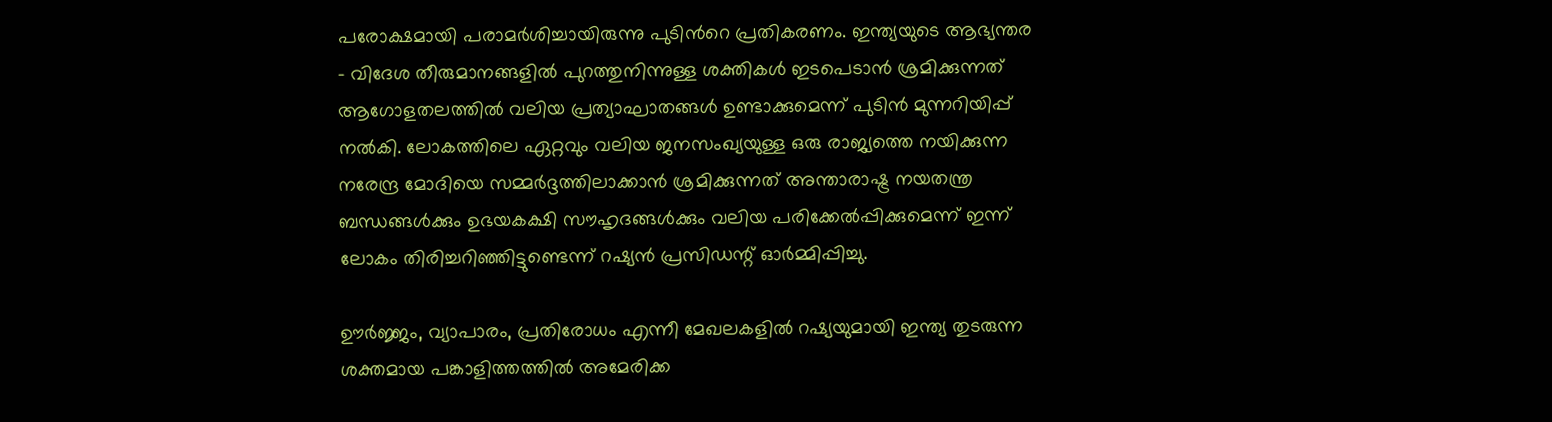പരോക്ഷമായി പരാമർശിച്ചായിരുന്നു പുടിന്‍റെ പ്രതികരണം. ഇന്ത്യയുടെ ആഭ്യന്തര - വിദേശ തീരുമാനങ്ങളിൽ പുറത്തുനിന്നുള്ള ശക്തികൾ ഇടപെടാൻ ശ്രമിക്കുന്നത് ആഗോളതലത്തിൽ വലിയ പ്രത്യാഘാതങ്ങൾ ഉണ്ടാക്കുമെന്ന് പുടിൻ മുന്നറിയിപ്പ് നൽകി. ലോകത്തിലെ ഏറ്റവും വലിയ ജനസംഖ്യയുള്ള ഒരു രാജ്യത്തെ നയിക്കുന്ന നരേന്ദ്ര മോദിയെ സമ്മർദ്ദത്തിലാക്കാൻ ശ്രമിക്കുന്നത് അന്താരാഷ്ട്ര നയതന്ത്ര ബന്ധങ്ങൾക്കും ഉഭയകക്ഷി സൗഹൃദങ്ങൾക്കും വലിയ പരിക്കേൽപ്പിക്കുമെന്ന് ഇന്ന് ലോകം തിരിച്ചറിഞ്ഞിട്ടുണ്ടെന്ന് റഷ്യൻ പ്രസിഡന്റ് ഓർമ്മിപ്പിച്ചു.

ഊർജ്ജം, വ്യാപാരം, പ്രതിരോധം എന്നീ മേഖലകളിൽ റഷ്യയുമായി ഇന്ത്യ തുടരുന്ന ശക്തമായ പങ്കാളിത്തത്തിൽ അമേരിക്ക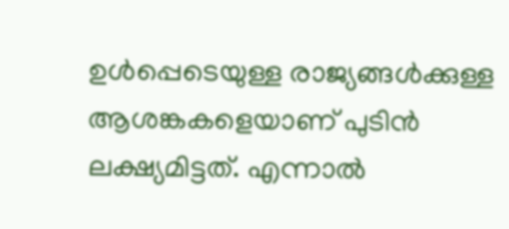ഉൾപ്പെടെയുള്ള രാജ്യങ്ങൾക്കുള്ള ആശങ്കകളെയാണ് പുടിൻ ലക്ഷ്യമിട്ടത്. എന്നാൽ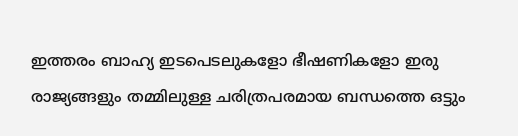ഇത്തരം ബാഹ്യ ഇടപെടലുകളോ ഭീഷണികളോ ഇരു രാജ്യങ്ങളും തമ്മിലുള്ള ചരിത്രപരമായ ബന്ധത്തെ ഒട്ടും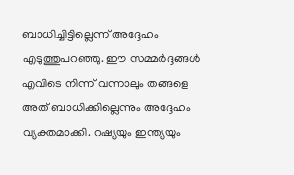ബാധിച്ചിട്ടില്ലെന്ന് അദ്ദേഹം എടുത്തുപറഞ്ഞു. ഈ സമ്മർദ്ദങ്ങൾ എവിടെ നിന്ന് വന്നാലും തങ്ങളെ അത് ബാധിക്കില്ലെന്നും അദ്ദേഹം വ്യക്തമാക്കി. റഷ്യയും ഇന്ത്യയും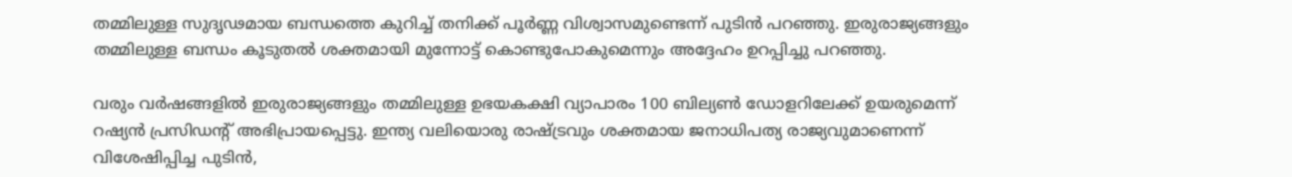തമ്മിലുള്ള സുദൃഢമായ ബന്ധത്തെ കുറിച്ച് തനിക്ക് പൂർണ്ണ വിശ്വാസമുണ്ടെന്ന് പുടിൻ പറഞ്ഞു. ഇരുരാജ്യങ്ങളും തമ്മിലുള്ള ബന്ധം കൂടുതൽ ശക്തമായി മുന്നോട്ട് കൊണ്ടുപോകുമെന്നും അദ്ദേഹം ഉറപ്പിച്ചു പറഞ്ഞു.

വരും വർഷങ്ങളിൽ ഇരുരാജ്യങ്ങളും തമ്മിലുള്ള ഉഭയകക്ഷി വ്യാപാരം 100 ബില്യൺ ഡോളറിലേക്ക് ഉയരുമെന്ന് റഷ്യൻ പ്രസിഡന്റ് അഭിപ്രായപ്പെട്ടു. ഇന്ത്യ വലിയൊരു രാഷ്ട്രവും ശക്തമായ ജനാധിപത്യ രാജ്യവുമാണെന്ന് വിശേഷിപ്പിച്ച പുടിൻ,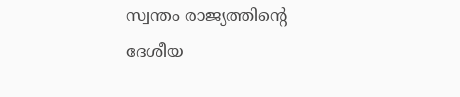സ്വന്തം രാജ്യത്തിന്റെ ദേശീയ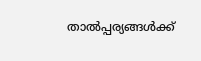താൽപ്പര്യങ്ങൾക്ക്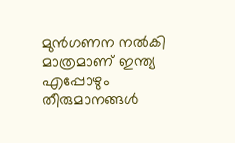മുൻഗണന നൽകി മാത്രമാണ് ഇന്ത്യ എപ്പോഴും തീരുമാനങ്ങൾ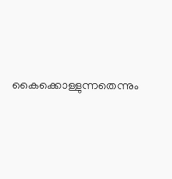കൈക്കൊള്ളുന്നതെന്നും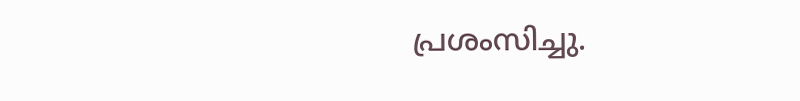പ്രശംസിച്ചു.